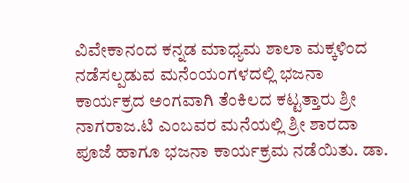ವಿವೇಕಾನಂದ ಕನ್ನಡ ಮಾಧ್ಯಮ ಶಾಲಾ ಮಕ್ಕಳಿಂದ ನಡೆಸಲ್ಪಡುವ ಮನೆಂಯಂಗಳದಲ್ಲಿ ಭಜನಾ ಕಾರ್ಯಕ್ರದ ಅಂಗವಾಗಿ ತೆಂಕಿಲದ ಕಟ್ಟತ್ತಾರು ಶ್ರೀ ನಾಗರಾಜ.ಟಿ ಎಂಬವರ ಮನೆಯಲ್ಲಿ ಶ್ರೀ ಶಾರದಾ ಪೂಜೆ ಹಾಗೂ ಭಜನಾ ಕಾರ್ಯಕ್ರಮ ನಡೆಯಿತು. ಡಾ.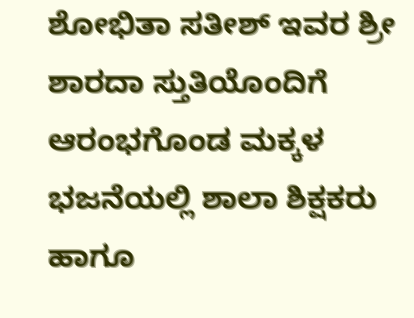ಶೋಭಿತಾ ಸತೀಶ್ ಇವರ ಶ್ರೀ ಶಾರದಾ ಸ್ತುತಿಯೊಂದಿಗೆ ಆರಂಭಗೊಂಡ ಮಕ್ಕಳ ಭಜನೆಯಲ್ಲಿ ಶಾಲಾ ಶಿಕ್ಷಕರು ಹಾಗೂ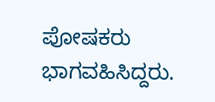ಪೋಷಕರು ಭಾಗವಹಿಸಿದ್ದರು.